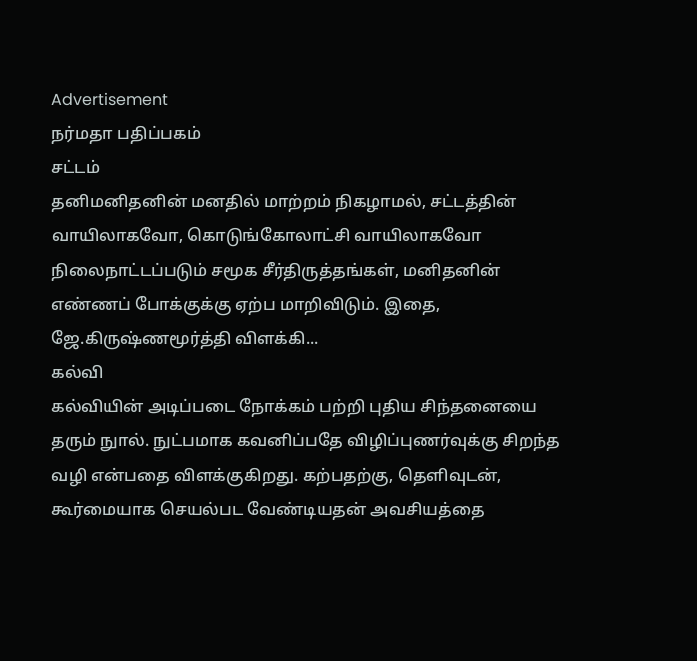Advertisement
நர்மதா பதிப்பகம்
சட்டம்
தனிமனிதனின் மனதில் மாற்றம் நிகழாமல், சட்டத்தின் வாயிலாகவோ, கொடுங்கோலாட்சி வாயிலாகவோ நிலைநாட்டப்படும் சமூக சீர்திருத்தங்கள், மனிதனின் எண்ணப் போக்குக்கு ஏற்ப மாறிவிடும். இதை, ஜே.கிருஷ்ணமூர்த்தி விளக்கி...
கல்வி
கல்வியின் அடிப்படை நோக்கம் பற்றி புதிய சிந்தனையை தரும் நுால். நுட்பமாக கவனிப்பதே விழிப்புணர்வுக்கு சிறந்த வழி என்பதை விளக்குகிறது. கற்பதற்கு, தெளிவுடன், கூர்மையாக செயல்பட வேண்டியதன் அவசியத்தை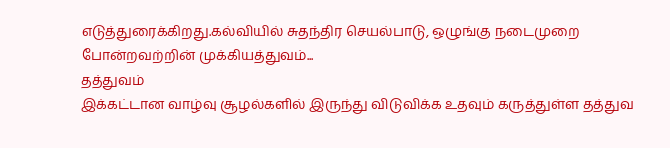எடுத்துரைக்கிறது.கல்வியில் சுதந்திர செயல்பாடு, ஒழுங்கு நடைமுறை போன்றவற்றின் முக்கியத்துவம்...
தத்துவம்
இக்கட்டான வாழ்வு சூழல்களில் இருந்து விடுவிக்க உதவும் கருத்துள்ள தத்துவ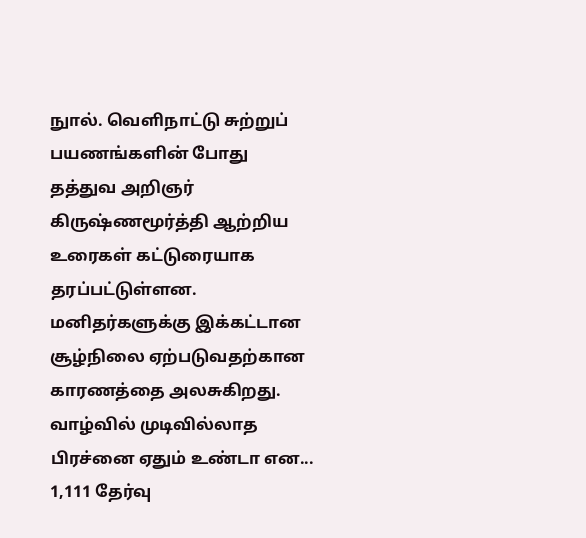நுால். வெளிநாட்டு சுற்றுப் பயணங்களின் போது தத்துவ அறிஞர் கிருஷ்ணமூர்த்தி ஆற்றிய உரைகள் கட்டுரையாக தரப்பட்டுள்ளன. மனிதர்களுக்கு இக்கட்டான சூழ்நிலை ஏற்படுவதற்கான காரணத்தை அலசுகிறது. வாழ்வில் முடிவில்லாத பிரச்னை ஏதும் உண்டா என...
1,111 தேர்வு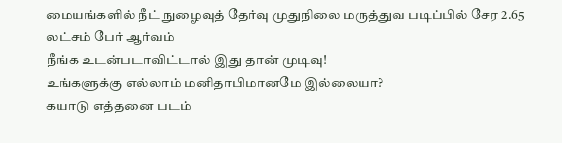மையங்களில் நீட் நுழைவுத் தேர்வு முதுநிலை மருத்துவ படிப்பில் சேர 2.65 லட்சம் பேர் ஆர்வம்
நீங்க உடன்படாவிட்டால் இது தான் முடிவு!
உங்களுக்கு எல்லாம் மனிதாபிமானமே இல்லையா?
கயாடு எத்தனை படம்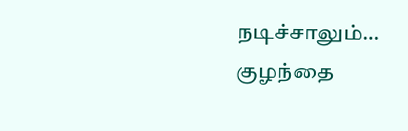நடிச்சாலும்…
குழந்தை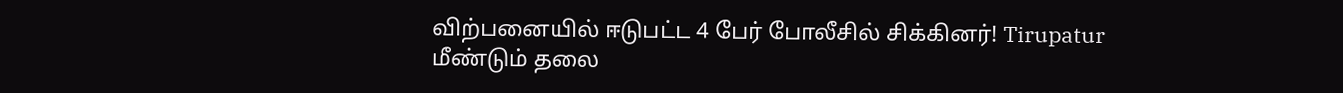விற்பனையில் ஈடுபட்ட 4 பேர் போலீசில் சிக்கினர்! Tirupatur
மீண்டும் தலை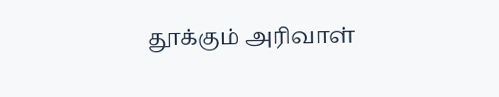தூக்கும் அரிவாள்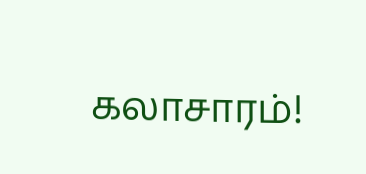கலாசாரம்!